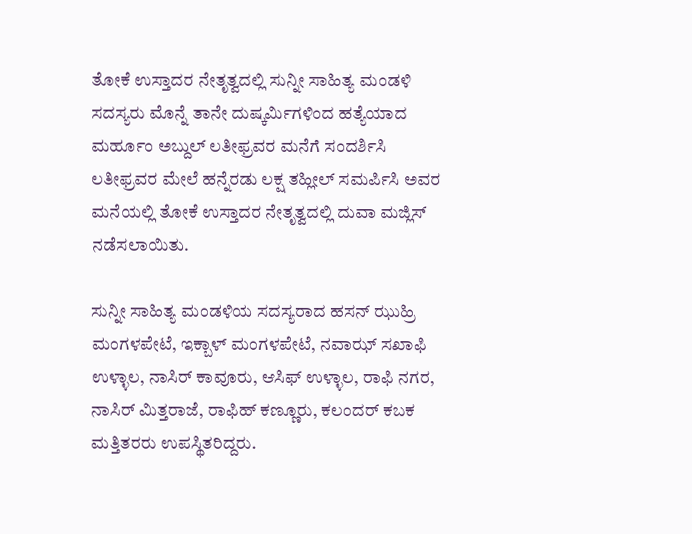ತೋಕೆ ಉಸ್ತಾದರ ನೇತೃತ್ವದಲ್ಲಿ ಸುನ್ನೀ ಸಾಹಿತ್ಯ ಮಂಡಳಿ ಸದಸ್ಯರು ಮೊನ್ನೆ ತಾನೇ ದುಷ್ಕರ್ಮಿಗಳಿಂದ ಹತ್ಯೆಯಾದ ಮರ್ಹೂಂ ಅಬ್ದುಲ್ ಲತೀಫ್ರವರ ಮನೆಗೆ ಸಂದರ್ಶಿಸಿ ಲತೀಫ್ರವರ ಮೇಲೆ ಹನ್ನೆರಡು ಲಕ್ಷ ತಹ್ಲೀಲ್ ಸಮರ್ಪಿಸಿ ಅವರ ಮನೆಯಲ್ಲಿ ತೋಕೆ ಉಸ್ತಾದರ ನೇತೃತ್ವದಲ್ಲಿ ದುವಾ ಮಜ್ಲಿಸ್ ನಡೆಸಲಾಯಿತು.

ಸುನ್ನೀ ಸಾಹಿತ್ಯ ಮಂಡಳಿಯ ಸದಸ್ಯರಾದ ಹಸನ್ ಝುಹ್ರಿ ಮಂಗಳಪೇಟೆ, ಇಕ್ಬಾಳ್ ಮಂಗಳಪೇಟೆ, ನವಾಝ್ ಸಖಾಫಿ ಉಳ್ಳಾಲ, ನಾಸಿರ್ ಕಾವೂರು, ಆಸಿಫ್ ಉಳ್ಳಾಲ, ರಾಫಿ ನಗರ, ನಾಸಿರ್ ಮಿತ್ತರಾಜೆ, ರಾಫಿಹ್ ಕಣ್ಣೂರು, ಕಲಂದರ್ ಕಬಕ ಮತ್ತಿತರರು ಉಪಸ್ಥಿತರಿದ್ದರು.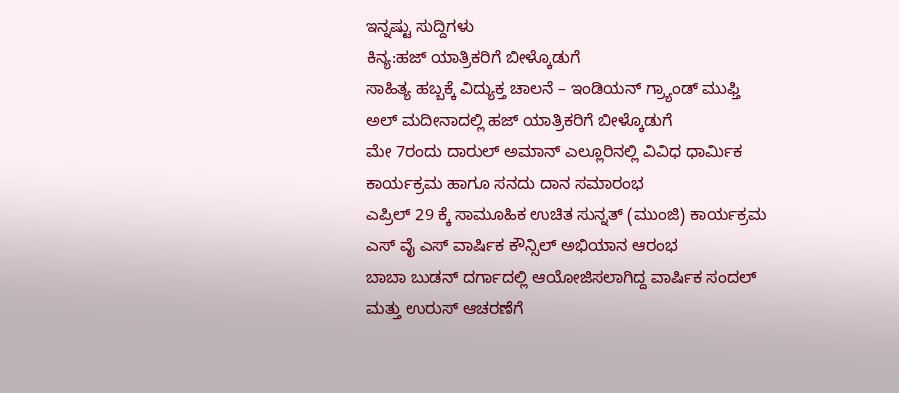ಇನ್ನಷ್ಟು ಸುದ್ದಿಗಳು
ಕಿನ್ಯ:ಹಜ್ ಯಾತ್ರಿಕರಿಗೆ ಬೀಳ್ಕೊಡುಗೆ
ಸಾಹಿತ್ಯ ಹಬ್ಬಕ್ಕೆ ವಿದ್ಯುಕ್ತ ಚಾಲನೆ – ಇಂಡಿಯನ್ ಗ್ರ್ಯಾಂಡ್ ಮುಫ್ತಿ
ಅಲ್ ಮದೀನಾದಲ್ಲಿ ಹಜ್ ಯಾತ್ರಿಕರಿಗೆ ಬೀಳ್ಕೊಡುಗೆ
ಮೇ 7ರಂದು ದಾರುಲ್ ಅಮಾನ್ ಎಲ್ಲೂರಿನಲ್ಲಿ ವಿವಿಧ ಧಾರ್ಮಿಕ ಕಾರ್ಯಕ್ರಮ ಹಾಗೂ ಸನದು ದಾನ ಸಮಾರಂಭ
ಎಪ್ರಿಲ್ 29 ಕ್ಕೆ ಸಾಮೂಹಿಕ ಉಚಿತ ಸುನ್ನತ್ (ಮುಂಜಿ) ಕಾರ್ಯಕ್ರಮ
ಎಸ್ ವೈ ಎಸ್ ವಾರ್ಷಿಕ ಕೌನ್ಸಿಲ್ ಅಭಿಯಾನ ಆರಂಭ
ಬಾಬಾ ಬುಡನ್ ದರ್ಗಾದಲ್ಲಿ ಆಯೋಜಿಸಲಾಗಿದ್ದ ವಾರ್ಷಿಕ ಸಂದಲ್ ಮತ್ತು ಉರುಸ್ ಆಚರಣೆಗೆ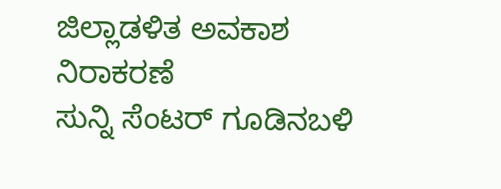ಜಿಲ್ಲಾಡಳಿತ ಅವಕಾಶ ನಿರಾಕರಣೆ
ಸುನ್ನಿ ಸೆಂಟರ್ ಗೂಡಿನಬಳಿ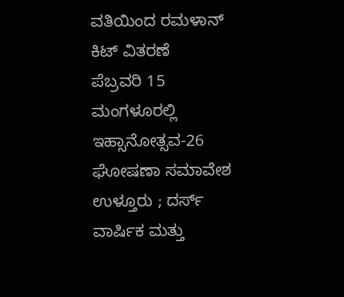ವತಿಯಿಂದ ರಮಳಾನ್ ಕಿಟ್ ವಿತರಣೆ
ಪೆಬ್ರವರಿ 15 ಮಂಗಳೂರಲ್ಲಿ ಇಹ್ಸಾನೋತ್ಸವ-26 ಘೋಷಣಾ ಸಮಾವೇಶ
ಉಳ್ತೂರು ; ದರ್ಸ್ ವಾರ್ಷಿಕ ಮತ್ತು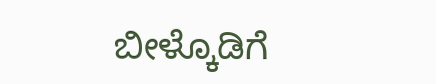ಬೀಳ್ಕೊಡಿಗೆ